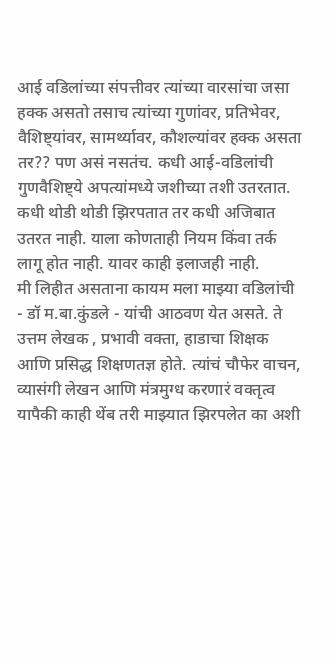आई वडिलांच्या संपत्तीवर त्यांच्या वारसांचा जसा हक्क असतो तसाच त्यांच्या गुणांवर, प्रतिभेवर, वैशिष्ट्यांवर, सामर्थ्यावर, कौशल्यांवर हक्क असता तर?? पण असं नसतंच. कधी आई-वडिलांची गुणवैशिष्ट्ये अपत्यांमध्ये जशीच्या तशी उतरतात. कधी थोडी थोडी झिरपतात तर कधी अजिबात उतरत नाही. याला कोणताही नियम किंवा तर्क लागू होत नाही. यावर काही इलाजही नाही.
मी लिहीत असताना कायम मला माझ्या वडिलांची - डॉ म.बा.कुंडले - यांची आठवण येत असते. ते उत्तम लेखक , प्रभावी वक्ता, हाडाचा शिक्षक आणि प्रसिद्ध शिक्षणतज्ञ होते. त्यांचं चौफेर वाचन, व्यासंगी लेखन आणि मंत्रमुग्ध करणारं वक्तृत्व यापैकी काही थेंब तरी माझ्यात झिरपलेत का अशी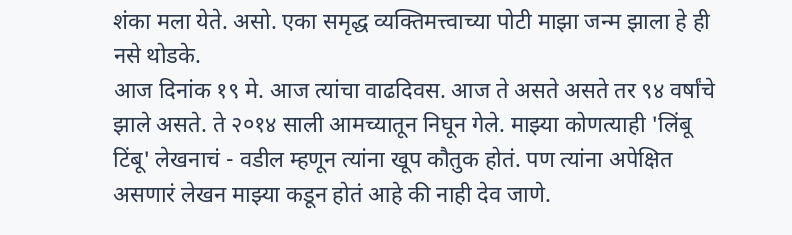शंका मला येते. असो. एका समृद्ध व्यक्तिमत्त्वाच्या पोटी माझा जन्म झाला हे ही नसे थोडके.
आज दिनांक १९ मे. आज त्यांचा वाढदिवस. आज ते असते असते तर ९४ वर्षांचे झाले असते. ते २०१४ साली आमच्यातून निघून गेले. माझ्या कोणत्याही 'लिंबू टिंबू' लेखनाचं - वडील म्हणून त्यांना खूप कौतुक होतं. पण त्यांना अपेक्षित असणारं लेखन माझ्या कडून होतं आहे की नाही देव जाणे.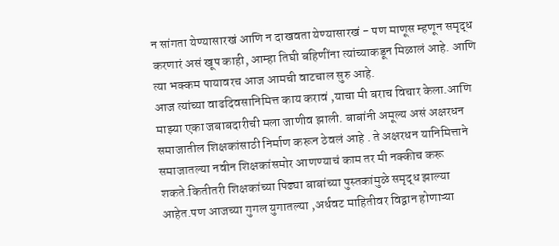न सांगता येण्यासारखं आणि न दाखवता येण्यासारखं - पण माणूस म्हणून समृद्ध करणारं असं खूप काही, आम्हा तिघी बहिणींना त्यांच्याकडून मिळालं आहे. आणि त्या भक्कम पायावरच आज आमची वाटचाल सुरु आहे.
आज त्यांच्या वाढदिवसानिमित्त काय करावं ,याचा मी बराच विचार केला.आणि माझ्या एका जबाबदारीची मला जाणीव झाली. बाबांनी अमूल्य असं अक्षरधन समाजातील शिक्षकांसाठी निर्माण करून ठेवलं आहे . ते अक्षरधन यानिमित्ताने समाजातल्या नवीन शिक्षकांसमोर आणण्याचं काम तर मी नक्कीच करू शकते.कितीतरी शिक्षकांच्या पिढ्या बाबांच्या पुस्तकांमुळे समृद्ध झाल्या आहेत.पण आजच्या गुगल युगातल्या ,अर्धवट माहितीवर विद्वान होणाऱ्या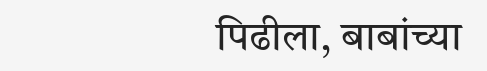पिढीला, बाबांच्या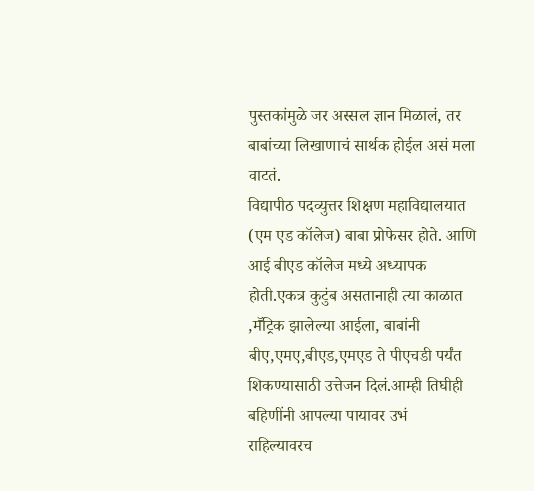पुस्तकांमुळे जर अस्सल ज्ञान मिळालं, तर बाबांच्या लिखाणाचं सार्थक होईल असं मला वाटतं.
विद्यापीठ पदव्युत्तर शिक्षण महाविद्यालयात (एम एड कॉलेज) बाबा प्रोफेसर होते. आणि आई बीएड कॉलेज मध्ये अध्यापक होती.एकत्र कुटुंब असतानाही त्या काळात ,मॕट्रिक झालेल्या आईला, बाबांनी बीए,एमए,बीएड,एमएड ते पीएचडी पर्यंत शिकण्यासाठी उत्तेजन दिलं.आम्ही तिघीही बहिणींनी आपल्या पायावर उभं राहिल्यावरच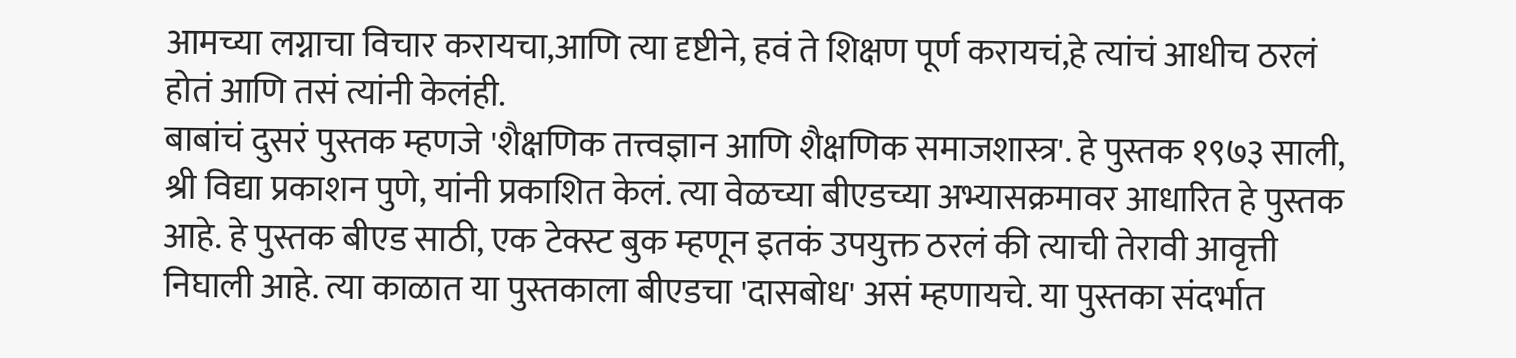आमच्या लग्नाचा विचार करायचा,आणि त्या दृष्टीने, हवं ते शिक्षण पूर्ण करायचं,हे त्यांचं आधीच ठरलं होतं आणि तसं त्यांनी केलंही.
बाबांचं दुसरं पुस्तक म्हणजे 'शैक्षणिक तत्त्वज्ञान आणि शैक्षणिक समाजशास्त्र'. हे पुस्तक १९७३ साली, श्री विद्या प्रकाशन पुणे, यांनी प्रकाशित केलं. त्या वेळच्या बीएडच्या अभ्यासक्रमावर आधारित हे पुस्तक आहे. हे पुस्तक बीएड साठी, एक टेक्स्ट बुक म्हणून इतकं उपयुक्त ठरलं की त्याची तेरावी आवृत्ती निघाली आहे. त्या काळात या पुस्तकाला बीएडचा 'दासबोध' असं म्हणायचे. या पुस्तका संदर्भात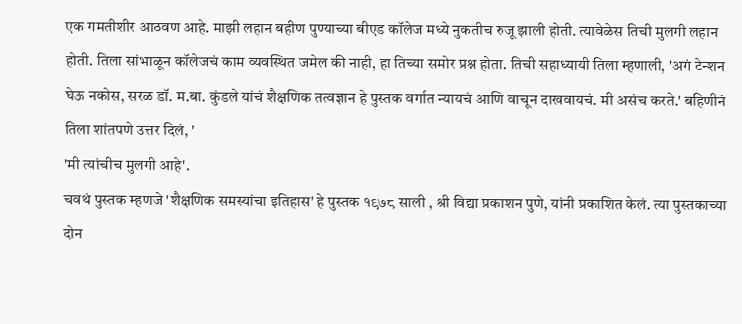एक गमतीशीर आठवण आहे. माझी लहान बहीण पुण्याच्या बीएड कॉलेज मध्ये नुकतीच रुजू झाली होती. त्यावेळेस तिची मुलगी लहान होती. तिला सांभाळून कॉलेजचं काम व्यवस्थित जमेल की नाही, हा तिच्या समोर प्रश्न होता. तिची सहाध्यायी तिला म्हणाली, 'अगं टेन्शन घेऊ नकोस, सरळ डॉ. म.बा. कुंडले यांचं शैक्षणिक तत्वज्ञान हे पुस्तक वर्गात न्यायचं आणि वाचून दाखवायचं. मी असंच करते.' बहिणीनं तिला शांतपणे उत्तर दिलं, '
'मी त्यांचीच मुलगी आहे'.
चवथं पुस्तक म्हणजे 'शैक्षणिक समस्यांचा इतिहास' हे पुस्तक १९७८ साली , श्री विद्या प्रकाशन पुणे, यांनी प्रकाशित केलं. त्या पुस्तकाच्या दोन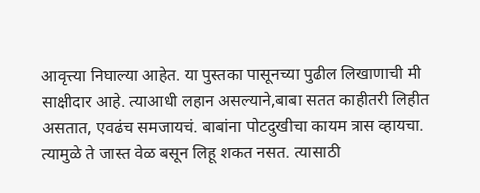आवृत्त्या निघाल्या आहेत. या पुस्तका पासूनच्या पुढील लिखाणाची मी साक्षीदार आहे. त्याआधी लहान असल्याने,बाबा सतत काहीतरी लिहीत असतात, एवढंच समजायचं. बाबांना पोटदुखीचा कायम त्रास व्हायचा. त्यामुळे ते जास्त वेळ बसून लिहू शकत नसत. त्यासाठी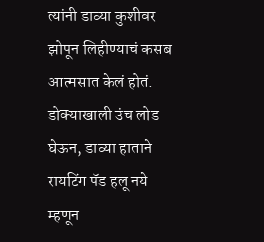त्यांनी डाव्या कुशीवर झोपून लिहीण्याचं कसब आत्मसात केलं होतं. डोक्याखाली उंच लोड घेऊन, डाव्या हाताने रायटिंग पॅड हलू नये म्हणून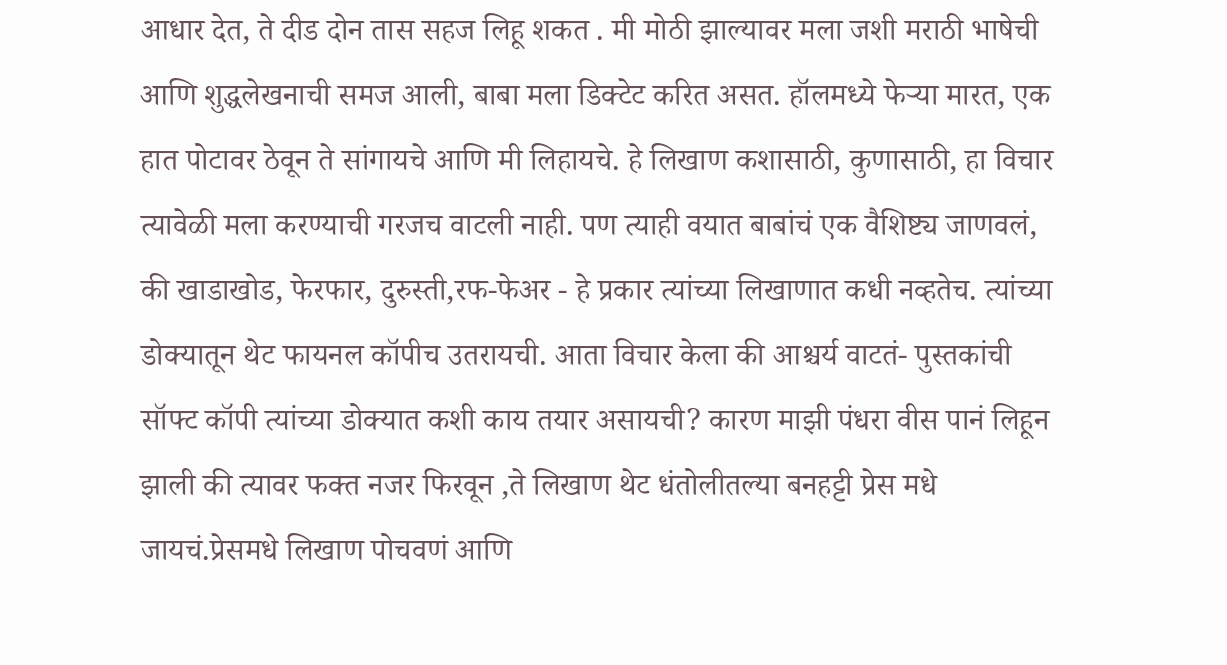आधार देत, ते दीड दोन तास सहज लिहू शकत . मी मोठी झाल्यावर मला जशी मराठी भाषेची आणि शुद्धलेखनाची समज आली, बाबा मला डिक्टेट करित असत. हॉलमध्ये फेऱ्या मारत, एक हात पोटावर ठेवून ते सांगायचे आणि मी लिहायचे. हे लिखाण कशासाठी, कुणासाठी, हा विचार त्यावेळी मला करण्याची गरजच वाटली नाही. पण त्याही वयात बाबांचं एक वैशिष्ट्य जाणवलं, की खाडाखोड, फेरफार, दुरुस्ती,रफ-फेअर - हे प्रकार त्यांच्या लिखाणात कधी नव्हतेच. त्यांच्या डोक्यातून थेट फायनल कॉपीच उतरायची. आता विचार केला की आश्चर्य वाटतं- पुस्तकांची सॉफ्ट कॉपी त्यांच्या डोक्यात कशी काय तयार असायची? कारण माझी पंधरा वीस पानं लिहून झाली की त्यावर फक्त नजर फिरवून ,ते लिखाण थेट धंतोलीतल्या बनहट्टी प्रेस मधे जायचं.प्रेसमधे लिखाण पोचवणं आणि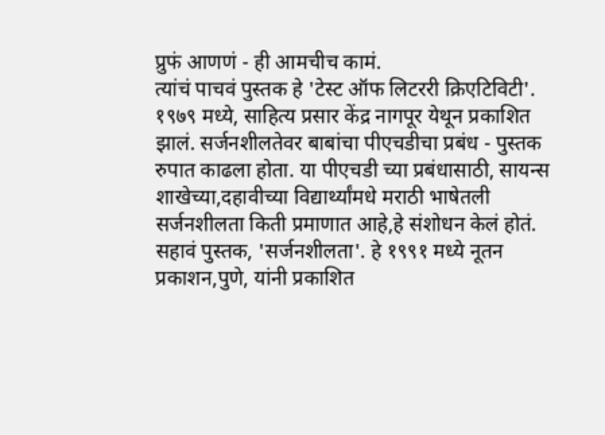प्रुफं आणणं - ही आमचीच कामं.
त्यांचं पाचवं पुस्तक हे 'टेस्ट ऑफ लिटररी क्रिएटिविटी'. १९७९ मध्ये, साहित्य प्रसार केंद्र नागपूर येथून प्रकाशित झालं. सर्जनशीलतेवर बाबांचा पीएचडीचा प्रबंध - पुस्तक रुपात काढला होता. या पीएचडी च्या प्रबंधासाठी, सायन्स शाखेच्या,दहावीच्या विद्यार्थ्यांमधे मराठी भाषेतली सर्जनशीलता किती प्रमाणात आहे,हे संशोधन केलं होतं.
सहावं पुस्तक, 'सर्जनशीलता'. हे १९९१ मध्ये नूतन प्रकाशन,पुणे, यांनी प्रकाशित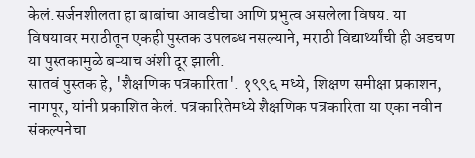केलं.सर्जनशीलता हा बाबांचा आवडीचा आणि प्रभुत्व असलेला विषय. या विषयावर मराठीतून एकही पुस्तक उपलब्ध नसल्याने, मराठी विद्यार्थ्यांची ही अडचण या पुस्तकामुळे बऱ्याच अंशी दूर झाली.
सातवं पुस्तक हे, 'शैक्षणिक पत्रकारिता'. १९९६ मध्ये, शिक्षण समीक्षा प्रकाशन, नागपूर, यांनी प्रकाशित केलं. पत्रकारितेमध्ये शैक्षणिक पत्रकारिता या एका नवीन संकल्पनेचा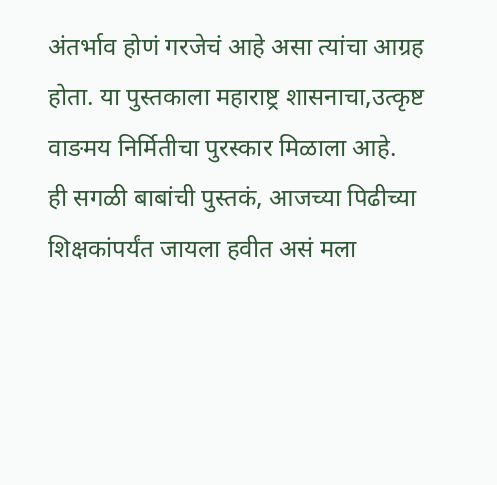अंतर्भाव होणं गरजेचं आहे असा त्यांचा आग्रह होता. या पुस्तकाला महाराष्ट्र शासनाचा,उत्कृष्ट वाङमय निर्मितीचा पुरस्कार मिळाला आहे.
ही सगळी बाबांची पुस्तकं, आजच्या पिढीच्या शिक्षकांपर्यंत जायला हवीत असं मला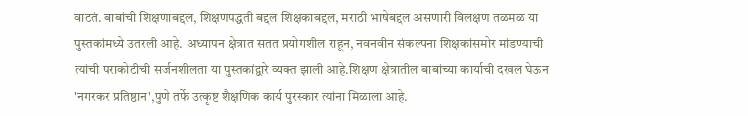वाटतं. बाबांची शिक्षणाबद्दल, शिक्षणपद्धती बद्दल शिक्षकाबद्दल, मराठी भाषेबद्दल असणारी विलक्षण तळमळ या पुस्तकांमध्ये उतरली आहे. अध्यापन क्षेत्रात सतत प्रयोगशील राहून, नवनवीन संकल्पना शिक्षकांसमोर मांडण्याची त्यांची पराकोटीची सर्जनशीलता या पुस्तकांद्वारे व्यक्त झाली आहे.शिक्षण क्षेत्रातील बाबांच्या कार्याची दखल घेऊन 'नगरकर प्रतिष्ठान',पुणे तर्फे उत्कृष्ट शैक्षणिक कार्य पुरस्कार त्यांना मिळाला आहे.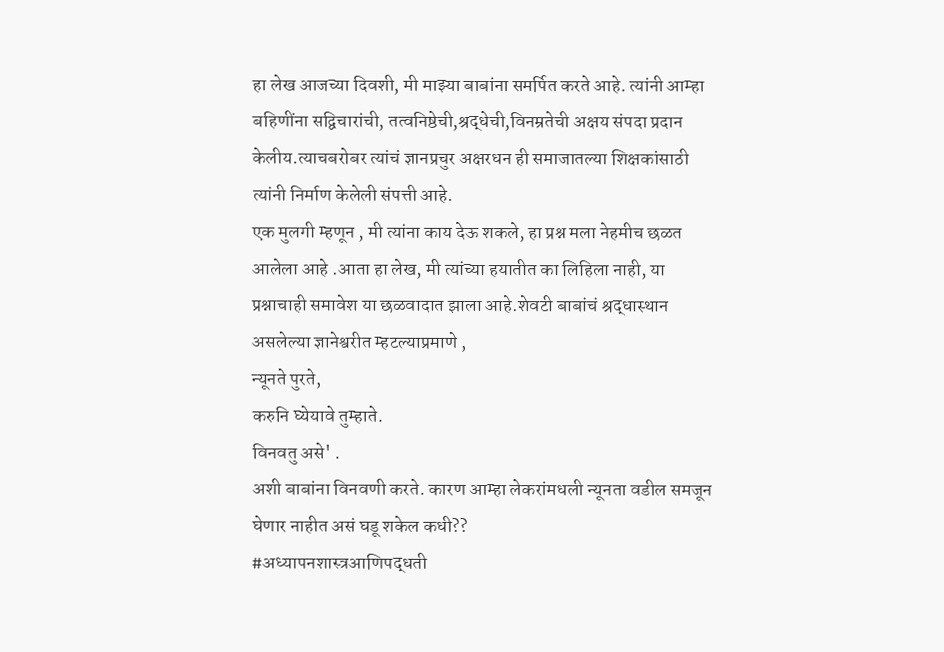हा लेख आजच्या दिवशी, मी माझ्या बाबांना समर्पित करते आहे. त्यांनी आम्हा बहिणींना सद्विचारांची, तत्वनिष्ठेची,श्रद्धेची,विनम्रतेची अक्षय संपदा प्रदान केलीय.त्याचबरोबर त्यांचं ज्ञानप्रचुर अक्षरधन ही समाजातल्या शिक्षकांसाठी त्यांनी निर्माण केलेली संपत्ती आहे.
एक मुलगी म्हणून , मी त्यांना काय देऊ शकले, हा प्रश्न मला नेहमीच छळत आलेला आहे .आता हा लेख, मी त्यांच्या हयातीत का लिहिला नाही, या प्रश्नाचाही समावेश या छळवादात झाला आहे.शेवटी बाबांचं श्रद्धास्थान असलेल्या ज्ञानेश्वरीत म्हटल्याप्रमाणे ,
न्यूनते पुरते,
करुनि घ्येयावे तुम्हाते.
विनवतु असे' .
अशी बाबांना विनवणी करते. कारण आम्हा लेकरांमधली न्यूनता वडील समजून घेणार नाहीत असं घडू शकेल कधी??
#अध्यापनशास्त्रआणिपद्धती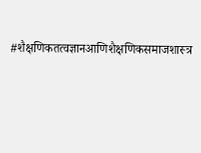#शैक्षणिकतत्वज्ञानआणिशैक्षणिकसमाजशास्त्र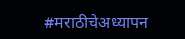#मराठीचेअध्यापन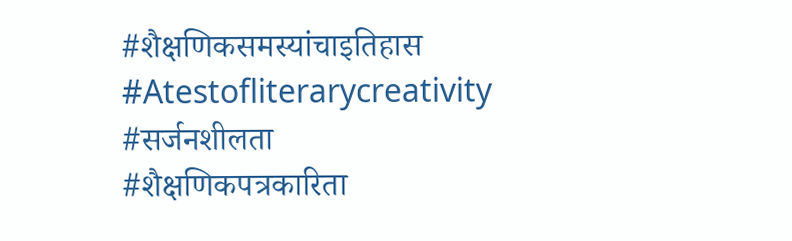#शैक्षणिकसमस्यांचाइतिहास
#Atestofliterarycreativity
#सर्जनशीलता
#शैक्षणिकपत्रकारिता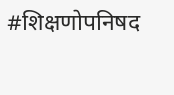#शिक्षणोपनिषद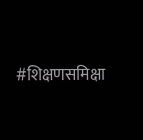#शिक्षणसमिक्षा